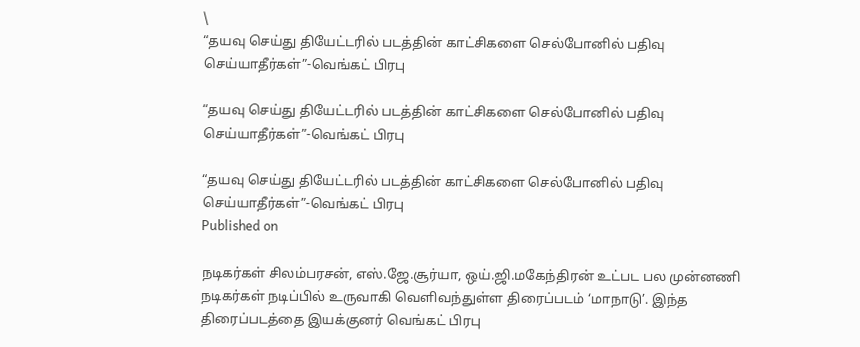\
“தயவு செய்து தியேட்டரில் படத்தின் காட்சிகளை செல்போனில் பதிவு செய்யாதீர்கள்”-வெங்கட் பிரபு

“தயவு செய்து தியேட்டரில் படத்தின் காட்சிகளை செல்போனில் பதிவு செய்யாதீர்கள்”-வெங்கட் பிரபு

“தயவு செய்து தியேட்டரில் படத்தின் காட்சிகளை செல்போனில் பதிவு செய்யாதீர்கள்”-வெங்கட் பிரபு
Published on

நடிகர்கள் சிலம்பரசன், எஸ்.ஜே.சூர்யா, ஒய்.ஜி.மகேந்திரன் உட்பட பல முன்னணி நடிகர்கள் நடிப்பில் உருவாகி வெளிவந்துள்ள திரைப்படம் ‘மாநாடு’. இந்த திரைப்படத்தை இயக்குனர் வெங்கட் பிரபு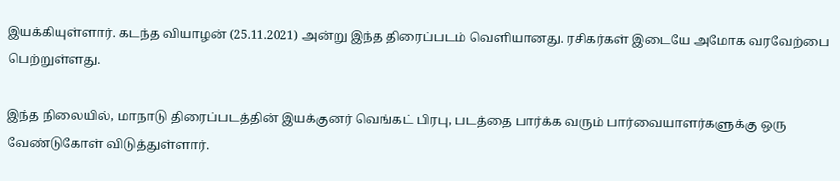இயக்கியுள்ளார். கடந்த வியாழன் (25.11.2021) அன்று இந்த திரைப்படம் வெளியானது. ரசிகர்கள் இடையே அமோக வரவேற்பை பெற்றுள்ளது.

இந்த நிலையில், மாநாடு திரைப்படத்தின் இயக்குனர் வெங்கட் பிரபு, படத்தை பார்க்க வரும் பார்வையாளர்களுக்கு ஒரு வேண்டுகோள் விடுத்துள்ளார்.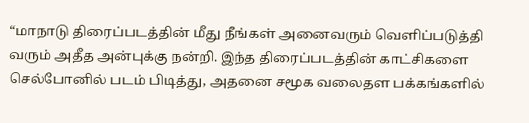“மாநாடு திரைப்படத்தின் மீது நீங்கள் அனைவரும் வெளிப்படுத்தி வரும் அதீத அன்புக்கு நன்றி. இந்த திரைப்படத்தின் காட்சிகளை செல்போனில் படம் பிடித்து, அதனை சமூக வலைதள பக்கங்களில்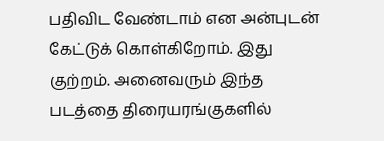பதிவிட வேண்டாம் என அன்புடன் கேட்டுக் கொள்கிறோம். இது குற்றம். அனைவரும் இந்த படத்தை திரையரங்குகளில்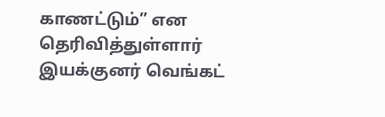காணட்டும்” என தெரிவித்துள்ளார் இயக்குனர் வெங்கட்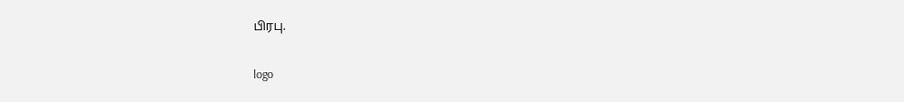பிரபு.

logo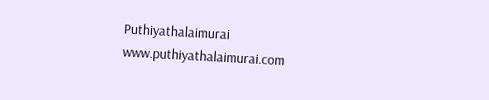Puthiyathalaimurai
www.puthiyathalaimurai.com